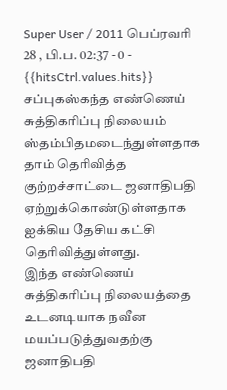Super User / 2011 பெப்ரவரி 28 , பி.ப. 02:37 - 0 - {{hitsCtrl.values.hits}}
சப்புகஸ்கந்த எண்ணெய் சுத்திகரிப்பு நிலையம் ஸ்தம்பிதமடைந்துள்ளதாக தாம் தெரிவித்த குற்றச்சாட்டை ஜனாதிபதி ஏற்றுக்கொண்டுள்ளதாக ஐக்கிய தேசிய கட்சி தெரிவித்துள்ளது.
இந்த எண்ணெய் சுத்திகரிப்பு நிலையத்தை உடனடியாக நவீன மயப்படுத்துவதற்கு ஜனாதிபதி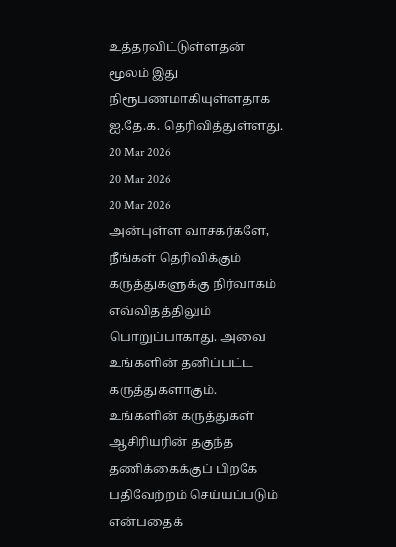உத்தரவிட்டுள்ளதன் மூலம் இது நிரூபணமாகியுள்ளதாக ஐ.தே.க. தெரிவித்துள்ளது.
20 Mar 2026
20 Mar 2026
20 Mar 2026
அன்புள்ள வாசகர்களே,
நீங்கள் தெரிவிக்கும் கருத்துகளுக்கு நிர்வாகம் எவ்விதத்திலும் பொறுப்பாகாது. அவை உங்களின் தனிப்பட்ட கருத்துகளாகும். உங்களின் கருத்துகள் ஆசிரியரின் தகுந்த தணிக்கைக்குப் பிறகே பதிவேற்றம் செய்யப்படும் என்பதைக்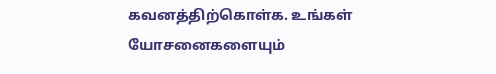கவனத்திற்கொள்க. உங்கள் யோசனைகளையும்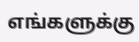எங்களுக்கு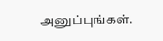அனுப்புங்கள்.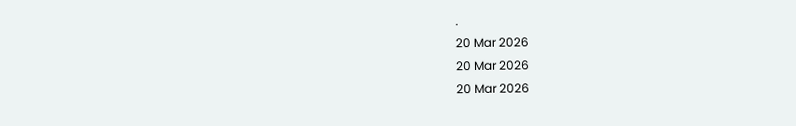.
20 Mar 2026
20 Mar 2026
20 Mar 2026